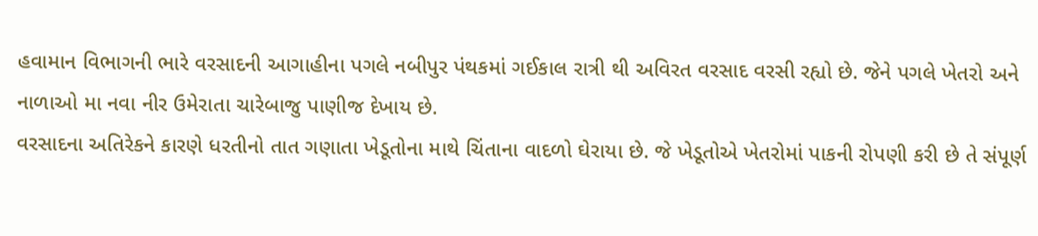હવામાન વિભાગની ભારે વરસાદની આગાહીના પગલે નબીપુર પંથકમાં ગઈકાલ રાત્રી થી અવિરત વરસાદ વરસી રહ્યો છે. જેને પગલે ખેતરો અને નાળાઓ મા નવા નીર ઉમેરાતા ચારેબાજુ પાણીજ દેખાય છે.
વરસાદના અતિરેકને કારણે ધરતીનો તાત ગણાતા ખેડૂતોના માથે ચિંતાના વાદળો ઘેરાયા છે. જે ખેડૂતોએ ખેતરોમાં પાકની રોપણી કરી છે તે સંપૂર્ણ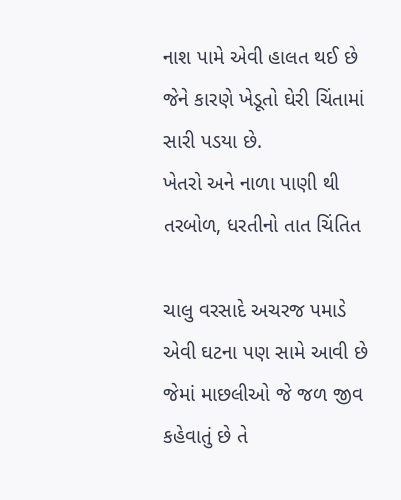નાશ પામે એવી હાલત થઈ છે જેને કારણે ખેડૂતો ઘેરી ચિંતામાં સારી પડયા છે.
ખેતરો અને નાળા પાણી થી તરબોળ, ધરતીનો તાત ચિંતિત

ચાલુ વરસાદે અચરજ પમાડે એવી ઘટના પણ સામે આવી છે જેમાં માછલીઓ જે જળ જીવ કહેવાતું છે તે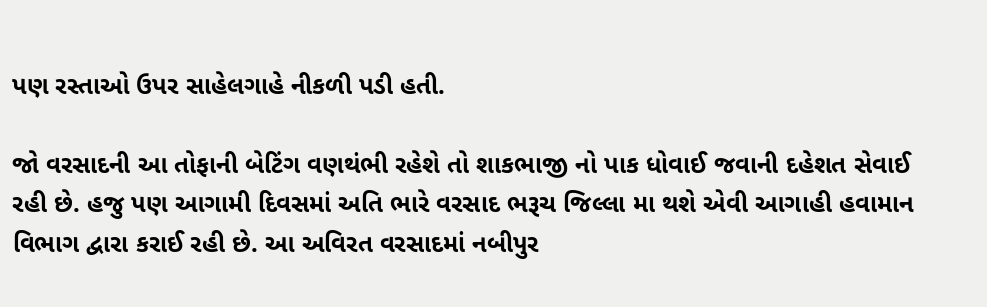પણ રસ્તાઓ ઉપર સાહેલગાહે નીકળી પડી હતી.

જો વરસાદની આ તોફાની બેટિંગ વણથંભી રહેશે તો શાકભાજી નો પાક ધોવાઈ જવાની દહેશત સેવાઈ રહી છે. હજુ પણ આગામી દિવસમાં અતિ ભારે વરસાદ ભરૂચ જિલ્લા મા થશે એવી આગાહી હવામાન વિભાગ દ્વારા કરાઈ રહી છે. આ અવિરત વરસાદમાં નબીપુર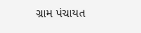ગ્રામ પંચાયત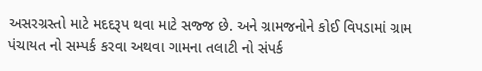અસરગ્રસ્તો માટે મદદરૂપ થવા માટે સજ્જ છે. અને ગ્રામજનોને કોઈ વિપડામાં ગ્રામ પંચાયત નો સમ્પર્ક કરવા અથવા ગામના તલાટી નો સંપર્ક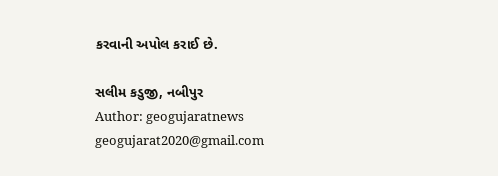કરવાની અપોલ કરાઈ છે.

સલીમ કડુજી, નબીપુર
Author: geogujaratnews
geogujarat2020@gmail.com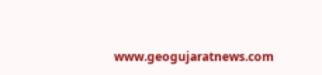www.geogujaratnews.com